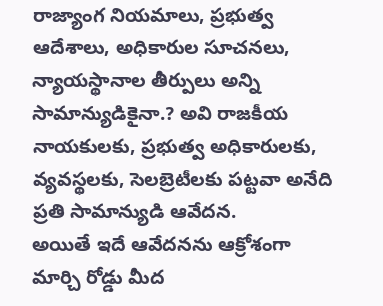రాజ్యాంగ నియమాలు, ప్రభుత్వ ఆదేశాలు, అధికారుల సూచనలు, న్యాయస్థానాల తీర్పులు అన్ని సామాన్యుడికైనా.? అవి రాజకీయ నాయకులకు, ప్రభుత్వ అధికారులకు, వ్యవస్థలకు, సెలబ్రెటీలకు పట్టవా అనేది ప్రతి సామాన్యుడి ఆవేదన.
అయితే ఇదే ఆవేదనను ఆక్రోశంగా మార్చి రోడ్డు మీద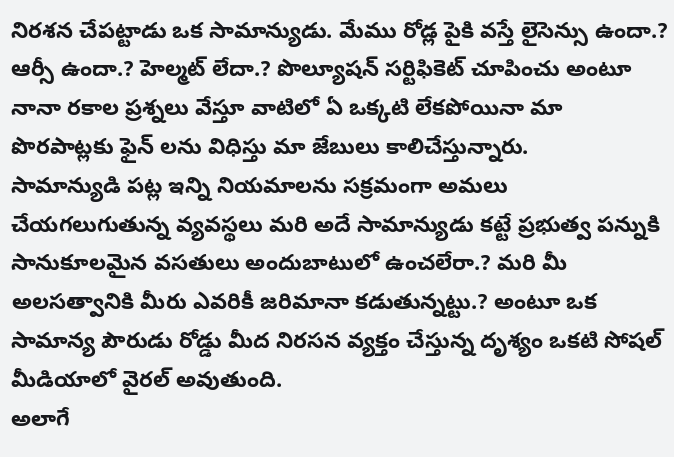నిరశన చేపట్టాడు ఒక సామాన్యుడు. మేము రోడ్ల పైకి వస్తే లైసెన్సు ఉందా.? ఆర్సీ ఉందా.? హెల్మట్ లేదా.? పొల్యూషన్ సర్టిఫికెట్ చూపించు అంటూ నానా రకాల ప్రశ్నలు వేస్తూ వాటిలో ఏ ఒక్కటి లేకపోయినా మా పొరపాట్లకు ఫైన్ లను విధిస్తు మా జేబులు కాలిచేస్తున్నారు.
సామాన్యుడి పట్ల ఇన్ని నియమాలను సక్రమంగా అమలు చేయగలుగుతున్న వ్యవస్థలు మరి అదే సామాన్యుడు కట్టే ప్రభుత్వ పన్నుకి సానుకూలమైన వసతులు అందుబాటులో ఉంచలేరా.? మరి మీ అలసత్వానికి మీరు ఎవరికీ జరిమానా కడుతున్నట్టు.? అంటూ ఒక సామాన్య పౌరుడు రోడ్డు మీద నిరసన వ్యక్తం చేస్తున్న దృశ్యం ఒకటి సోషల్ మీడియాలో వైరల్ అవుతుంది.
అలాగే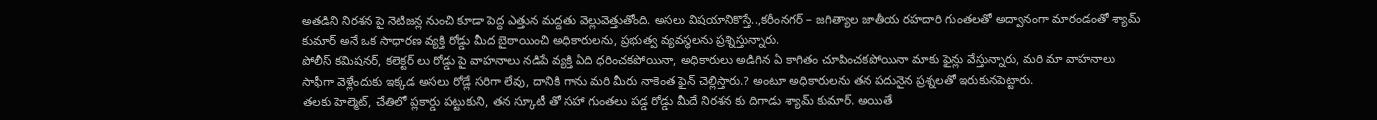అతడిని నిరశన పై నెటిజన్ల నుంచి కూడా పెద్ద ఎత్తున మద్దతు వెల్లువెత్తుతోంది. అసలు విషయానికొస్తే..,కరీంనగర్ – జగిత్యాల జాతీయ రహదారి గుంతలతో అద్వానంగా మారండంతో శ్యామ్ కుమార్ అనే ఒక సాధారణ వ్యక్తి రోడ్డు మీద బైఠాయించి అధికారులను, ప్రభుత్వ వ్యవస్థలను ప్రశ్నిస్తున్నారు.
పోలీస్ కమిషనర్, కలెక్టర్ లు రోడ్డు పై వాహనాలు నడిపే వ్యక్తి ఏది ధరించకపోయినా, అధికారులు అడిగిన ఏ కాగితం చూపించకపోయినా మాకు ఫైన్లు వేస్తున్నారు, మరి మా వాహనాలు సాఫీగా వెళ్లేందుకు ఇక్కడ అసలు రోడ్లే సరిగా లేవు, దానికి గాను మరి మీరు నాకెంత ఫైన్ చెల్లిస్తారు.? అంటూ అధికారులను తన పదునైన ప్రశ్నలతో ఇరుకునపెట్టారు.
తలకు హెల్మెట్, చేతిలో ప్లకార్డు పట్టుకుని, తన స్కూటీ తో సహా గుంతలు పడ్డ రోడ్డు మీదే నిరశన కు దిగాడు శ్యామ్ కుమార్. అయితే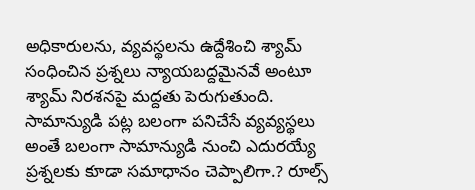అధికారులను, వ్యవస్థలను ఉద్దేశించి శ్యామ్ సంధించిన ప్రశ్నలు న్యాయబద్దమైనవే అంటూ శ్యామ్ నిరశనపై మద్దతు పెరుగుతుంది.
సామాన్యుడి పట్ల బలంగా పనిచేసే వ్యవ్యస్థలు అంతే బలంగా సామాన్యుడి నుంచి ఎదురయ్యే ప్రశ్నలకు కూడా సమాధానం చెప్పాలిగా.? రూల్స్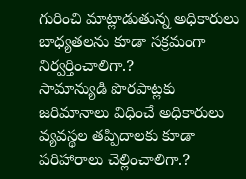గురించి మాట్లాడుతున్న అధికారులు బాధ్యతలను కూడా సక్రమంగా నిర్వర్తించాలిగా.?
సామాన్యుడి పొరపాట్లకు జరిమానాలు విధించే అధికారులు వ్యవస్థల తప్పిదాలకు కూడా పరిహారాలు చెల్లించాలిగా.?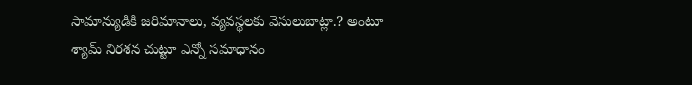సామాన్యుడికి జరిమానాలు, వ్యవస్థలకు వెసులుబాట్లా.? అంటూ శ్యామ్ నిరశన చుట్టూ ఎన్నో సమాధానం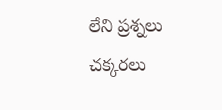లేని ప్రశ్నలు చక్కరలు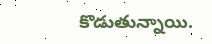కొడుతున్నాయి.